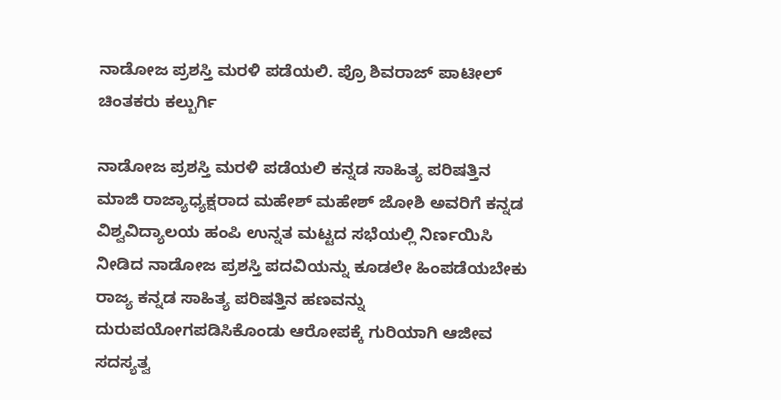ನಾಡೋಜ ಪ್ರಶಸ್ತಿ ಮರಳಿ ಪಡೆಯಲಿ. ಪ್ರೊ ಶಿವರಾಜ್ ಪಾಟೀಲ್ ಚಿಂತಕರು ಕಲ್ಬುರ್ಗಿ

ನಾಡೋಜ ಪ್ರಶಸ್ತಿ ಮರಳಿ ಪಡೆಯಲಿ ಕನ್ನಡ ಸಾಹಿತ್ಯ ಪರಿಷತ್ತಿನ ಮಾಜಿ ರಾಜ್ಯಾಧ್ಯಕ್ಷರಾದ ಮಹೇಶ್ ಮಹೇಶ್ ಜೋಶಿ ಅವರಿಗೆ ಕನ್ನಡ ವಿಶ್ವವಿದ್ಯಾಲಯ ಹಂಪಿ ಉನ್ನತ ಮಟ್ಟದ ಸಭೆಯಲ್ಲಿ ನಿರ್ಣಯಿಸಿ ನೀಡಿದ ನಾಡೋಜ ಪ್ರಶಸ್ತಿ ಪದವಿಯನ್ನು ಕೂಡಲೇ ಹಿಂಪಡೆಯಬೇಕು ರಾಜ್ಯ ಕನ್ನಡ ಸಾಹಿತ್ಯ ಪರಿಷತ್ತಿನ ಹಣವನ್ನು ದುರುಪಯೋಗಪಡಿಸಿಕೊಂಡು ಆರೋಪಕ್ಕೆ ಗುರಿಯಾಗಿ ಆಜೀವ ಸದಸ್ಯತ್ವ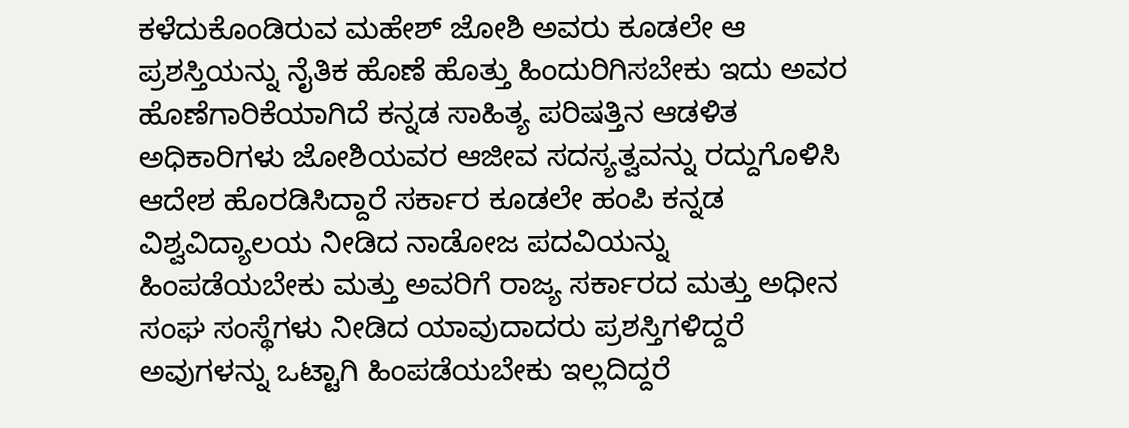ಕಳೆದುಕೊಂಡಿರುವ ಮಹೇಶ್ ಜೋಶಿ ಅವರು ಕೂಡಲೇ ಆ ಪ್ರಶಸ್ತಿಯನ್ನು ನೈತಿಕ ಹೊಣೆ ಹೊತ್ತು ಹಿಂದುರಿಗಿಸಬೇಕು ಇದು ಅವರ ಹೊಣೆಗಾರಿಕೆಯಾಗಿದೆ ಕನ್ನಡ ಸಾಹಿತ್ಯ ಪರಿಷತ್ತಿನ ಆಡಳಿತ ಅಧಿಕಾರಿಗಳು ಜೋಶಿಯವರ ಆಜೀವ ಸದಸ್ಯತ್ವವನ್ನು ರದ್ದುಗೊಳಿಸಿ ಆದೇಶ ಹೊರಡಿಸಿದ್ದಾರೆ ಸರ್ಕಾರ ಕೂಡಲೇ ಹಂಪಿ ಕನ್ನಡ ವಿಶ್ವವಿದ್ಯಾಲಯ ನೀಡಿದ ನಾಡೋಜ ಪದವಿಯನ್ನು ಹಿಂಪಡೆಯಬೇಕು ಮತ್ತು ಅವರಿಗೆ ರಾಜ್ಯ ಸರ್ಕಾರದ ಮತ್ತು ಅಧೀನ ಸಂಘ ಸಂಸ್ಥೆಗಳು ನೀಡಿದ ಯಾವುದಾದರು ಪ್ರಶಸ್ತಿಗಳಿದ್ದರೆ ಅವುಗಳನ್ನು ಒಟ್ಟಾಗಿ ಹಿಂಪಡೆಯಬೇಕು ಇಲ್ಲದಿದ್ದರೆ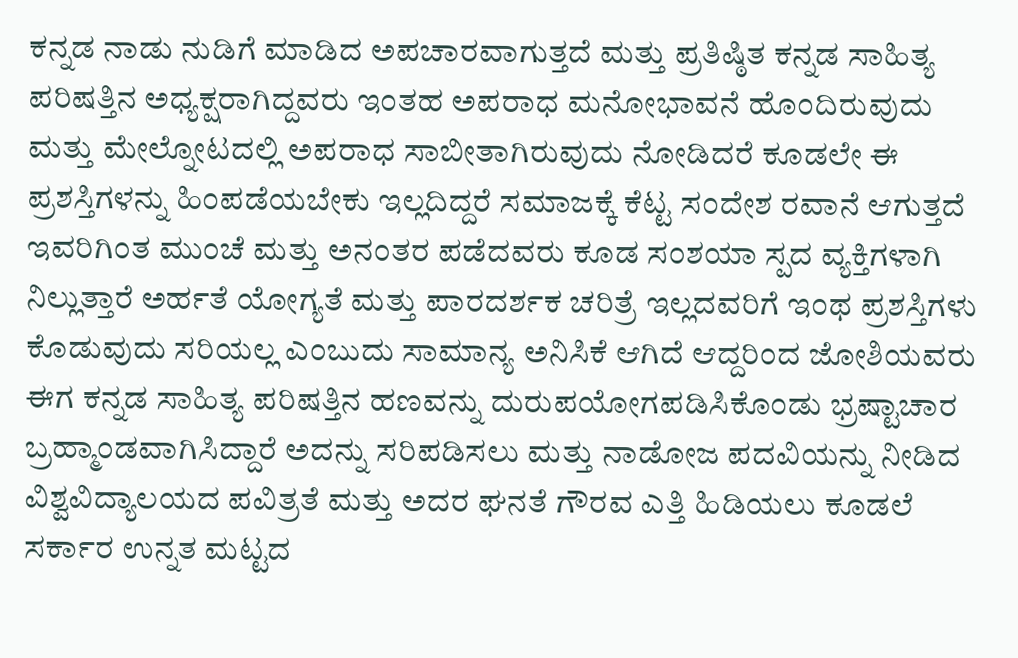ಕನ್ನಡ ನಾಡು ನುಡಿಗೆ ಮಾಡಿದ ಅಪಚಾರವಾಗುತ್ತದೆ ಮತ್ತು ಪ್ರತಿಷ್ಠಿತ ಕನ್ನಡ ಸಾಹಿತ್ಯ ಪರಿಷತ್ತಿನ ಅಧ್ಯಕ್ಷರಾಗಿದ್ದವರು ಇಂತಹ ಅಪರಾಧ ಮನೋಭಾವನೆ ಹೊಂದಿರುವುದು ಮತ್ತು ಮೇಲ್ನೋಟದಲ್ಲಿ ಅಪರಾಧ ಸಾಬೀತಾಗಿರುವುದು ನೋಡಿದರೆ ಕೂಡಲೇ ಈ ಪ್ರಶಸ್ತಿಗಳನ್ನು ಹಿಂಪಡೆಯಬೇಕು ಇಲ್ಲದಿದ್ದರೆ ಸಮಾಜಕ್ಕೆ ಕೆಟ್ಟ ಸಂದೇಶ ರವಾನೆ ಆಗುತ್ತದೆ ಇವರಿಗಿಂತ ಮುಂಚೆ ಮತ್ತು ಅನಂತರ ಪಡೆದವರು ಕೂಡ ಸಂಶಯಾ ಸ್ಪದ ವ್ಯಕ್ತಿಗಳಾಗಿ ನಿಲ್ಲುತ್ತಾರೆ ಅರ್ಹತೆ ಯೋಗ್ಯತೆ ಮತ್ತು ಪಾರದರ್ಶಕ ಚರಿತ್ರೆ ಇಲ್ಲದವರಿಗೆ ಇಂಥ ಪ್ರಶಸ್ತಿಗಳು ಕೊಡುವುದು ಸರಿಯಲ್ಲ ಎಂಬುದು ಸಾಮಾನ್ಯ ಅನಿಸಿಕೆ ಆಗಿದೆ ಆದ್ದರಿಂದ ಜೋಶಿಯವರು ಈಗ ಕನ್ನಡ ಸಾಹಿತ್ಯ ಪರಿಷತ್ತಿನ ಹಣವನ್ನು ದುರುಪಯೋಗಪಡಿಸಿಕೊಂಡು ಭ್ರಷ್ಟಾಚಾರ ಬ್ರಹ್ಮಾಂಡವಾಗಿಸಿದ್ದಾರೆ ಅದನ್ನು ಸರಿಪಡಿಸಲು ಮತ್ತು ನಾಡೋಜ ಪದವಿಯನ್ನು ನೀಡಿದ ವಿಶ್ವವಿದ್ಯಾಲಯದ ಪವಿತ್ರತೆ ಮತ್ತು ಅದರ ಘನತೆ ಗೌರವ ಎತ್ತಿ ಹಿಡಿಯಲು ಕೂಡಲೆ ಸರ್ಕಾರ ಉನ್ನತ ಮಟ್ಟದ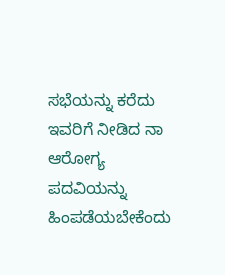ಸಭೆಯನ್ನು ಕರೆದು ಇವರಿಗೆ ನೀಡಿದ ನಾ ಆರೋಗ್ಯ ಪದವಿಯನ್ನು ಹಿಂಪಡೆಯಬೇಕೆಂದು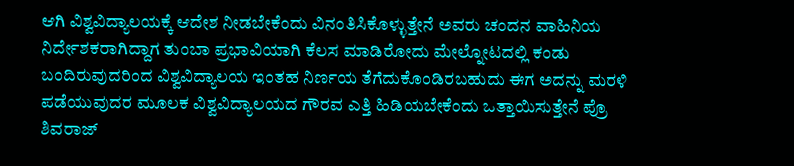ಆಗಿ ವಿಶ್ವವಿದ್ಯಾಲಯಕ್ಕೆ ಆದೇಶ ನೀಡಬೇಕೆಂದು ವಿನಂತಿಸಿಕೊಳ್ಳುತ್ತೇನೆ ಅವರು ಚಂದನ ವಾಹಿನಿಯ ನಿರ್ದೇಶಕರಾಗಿದ್ದಾಗ ತುಂಬಾ ಪ್ರಭಾವಿಯಾಗಿ ಕೆಲಸ ಮಾಡಿರೋದು ಮೇಲ್ನೋಟದಲ್ಲಿ ಕಂಡು ಬಂದಿರುವುದರಿಂದ ವಿಶ್ವವಿದ್ಯಾಲಯ ಇಂತಹ ನಿರ್ಣಯ ತೆಗೆದುಕೊಂಡಿರಬಹುದು ಈಗ ಅದನ್ನು ಮರಳಿ ಪಡೆಯುವುದರ ಮೂಲಕ ವಿಶ್ವವಿದ್ಯಾಲಯದ ಗೌರವ ಎತ್ತಿ ಹಿಡಿಯಬೇಕೆಂದು ಒತ್ತಾಯಿಸುತ್ತೇನೆ ಪ್ರೊ ಶಿವರಾಜ್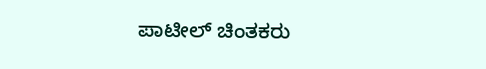ಪಾಟೀಲ್ ಚಿಂತಕರು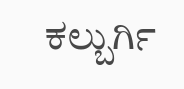ಕಲ್ಬುರ್ಗಿ